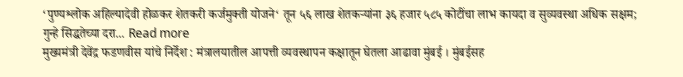‘पुण्यश्लोक अहिल्यादेवी होळकर शेतकरी कर्जमुक्ती योजने‘ तून ५६ लाख शेतकऱ्यांना ३६ हजार ५८५ कोटींचा लाभ कायदा व सुव्यवस्था अधिक सक्षम; गुन्हे सिद्धतेच्या दरा... Read more
मुख्यमंत्री देवेंद्र फडणवीस यांचे निर्देश : मंत्रालयातील आपत्ती व्यवस्थापन कक्षातून घेतला आढावा मुंबई । मुंबईसह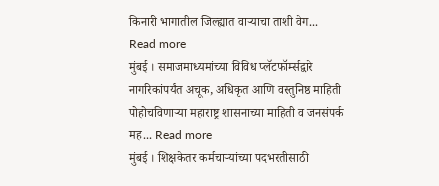किनारी भागातील जिल्ह्यात वाऱ्याचा ताशी वेग... Read more
मुंबई । समाजमाध्यमांच्या विविध प्लॅटफॉर्म्सद्वारे नागरिकांपर्यंत अचूक, अधिकृत आणि वस्तुनिष्ठ माहिती पोहोचविणाऱ्या महाराष्ट्र शासनाच्या माहिती व जनसंपर्क मह... Read more
मुंबई । शिक्षकेतर कर्मचाऱ्यांच्या पदभरतीसाठी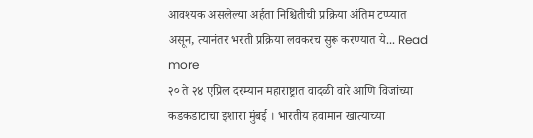आवश्यक असलेल्या अर्हता निश्चितीची प्रक्रिया अंतिम टप्प्यात असून, त्यानंतर भरती प्रक्रिया लवकरच सुरू करण्यात ये... Read more
२० ते २४ एप्रिल दरम्यान महाराष्ट्रात वादळी वारे आणि विजांच्या कडकडाटाचा इशारा मुंबई । भारतीय हवामान खात्याच्या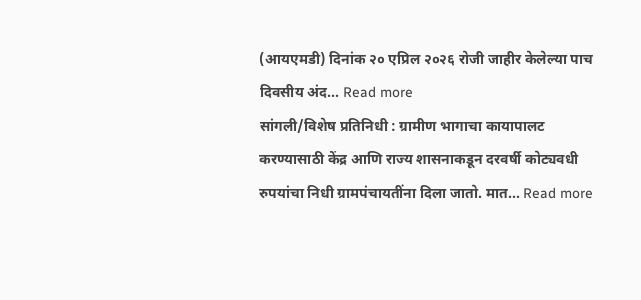(आयएमडी) दिनांक २० एप्रिल २०२६ रोजी जाहीर केलेल्या पाच दिवसीय अंद... Read more
सांगली/विशेष प्रतिनिधी : ग्रामीण भागाचा कायापालट करण्यासाठी केंद्र आणि राज्य शासनाकडून दरवर्षी कोट्यवधी रुपयांचा निधी ग्रामपंचायतींना दिला जातो. मात... Read more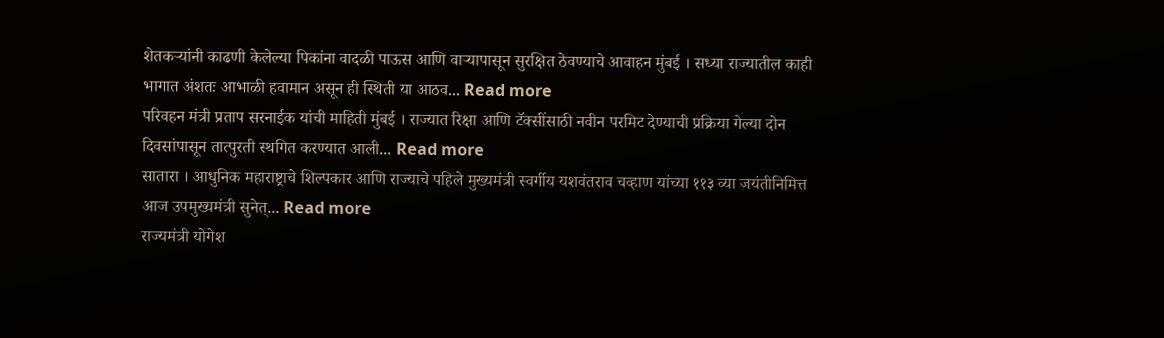शेतकऱ्यांनी काढणी केलेल्या पिकांना वादळी पाऊस आणि वाऱ्यापासून सुरक्षित ठेवण्याचे आवाहन मुंबई । सध्या राज्यातील काही भागात अंशतः आभाळी हवामान असून ही स्थिती या आठव... Read more
परिवहन मंत्री प्रताप सरनाईक यांची माहिती मुंबई । राज्यात रिक्षा आणि टॅक्सींसाठी नवीन परमिट देण्याची प्रक्रिया गेल्या दोन दिवसांपासून तात्पुरती स्थगित करण्यात आली... Read more
सातारा । आधुनिक महाराष्ट्राचे शिल्पकार आणि राज्याचे पहिले मुख्यमंत्री स्वर्गीय यशवंतराव चव्हाण यांच्या ११३ व्या जयंतीनिमित्त आज उपमुख्यमंत्री सुनेत्... Read more
राज्यमंत्री योगेश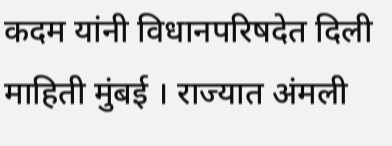कदम यांनी विधानपरिषदेत दिली माहिती मुंबई । राज्यात अंमली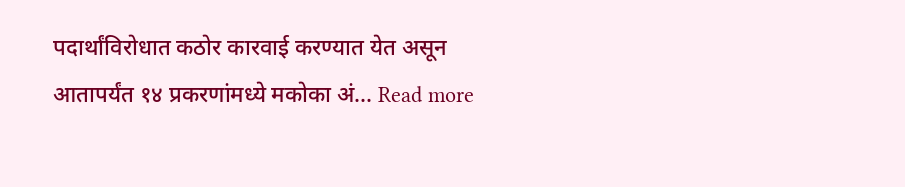पदार्थांविरोधात कठोर कारवाई करण्यात येत असून आतापर्यंत १४ प्रकरणांमध्ये मकोका अं... Read more